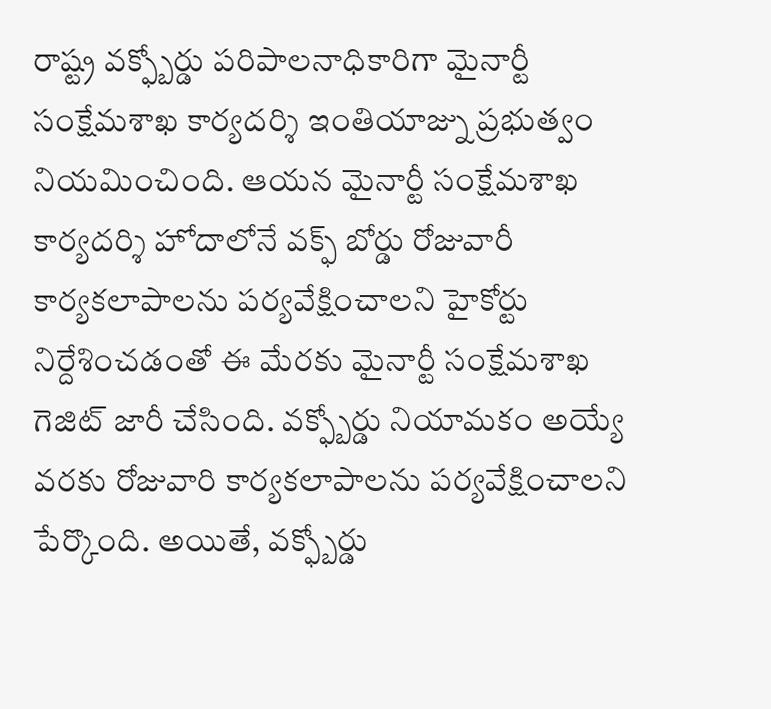రాష్ట్ర వక్ఫ్బోర్డు పరిపాలనాధికారిగా మైనార్టీ సంక్షేమశాఖ కార్యదర్శి ఇంతియాజ్ను ప్రభుత్వం నియమించింది. ఆయన మైనార్టీ సంక్షేమశాఖ కార్యదర్శి హోదాలోనే వక్ఫ్ బోర్డు రోజువారీ కార్యకలాపాలను పర్యవేక్షించాలని హైకోర్టు నిర్దేశించడంతో ఈ మేరకు మైనార్టీ సంక్షేమశాఖ గెజిట్ జారీ చేసింది. వక్ఫ్బోర్డు నియామకం అయ్యే వరకు రోజువారి కార్యకలాపాలను పర్యవేక్షించాలని పేర్కొంది. అయితే, వక్ఫ్బోర్డు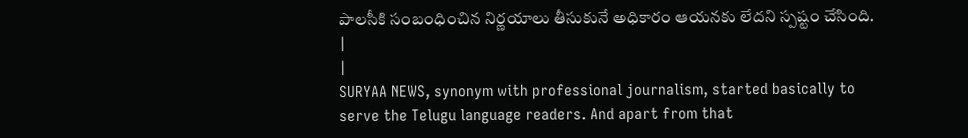పాలసీకి సంబంధించిన నిర్ణయాలు తీసుకునే అధికారం ఆయనకు లేదని స్పష్టం చేసింది.
|
|
SURYAA NEWS, synonym with professional journalism, started basically to serve the Telugu language readers. And apart from that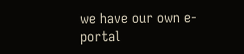we have our own e-portal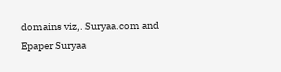domains viz,. Suryaa.com and Epaper Suryaa